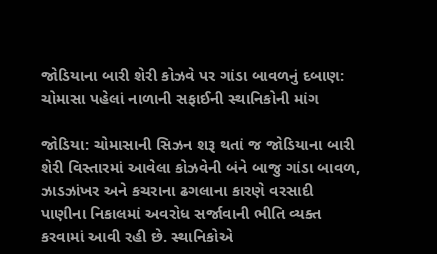જોડિયાના બારી શેરી કોઝવે પર ગાંડા બાવળનું દબાણ: ચોમાસા પહેલાં નાળાની સફાઈની સ્થાનિકોની માંગ

જોડિયા: ચોમાસાની સિઝન શરૂ થતાં જ જોડિયાના બારી શેરી વિસ્તારમાં આવેલા કોઝવેની બંને બાજુ ગાંડા બાવળ, ઝાડઝાંખર અને કચરાના ઢગલાના કારણે વરસાદી પાણીના નિકાલમાં અવરોધ સર્જાવાની ભીતિ વ્યક્ત કરવામાં આવી રહી છે. સ્થાનિકોએ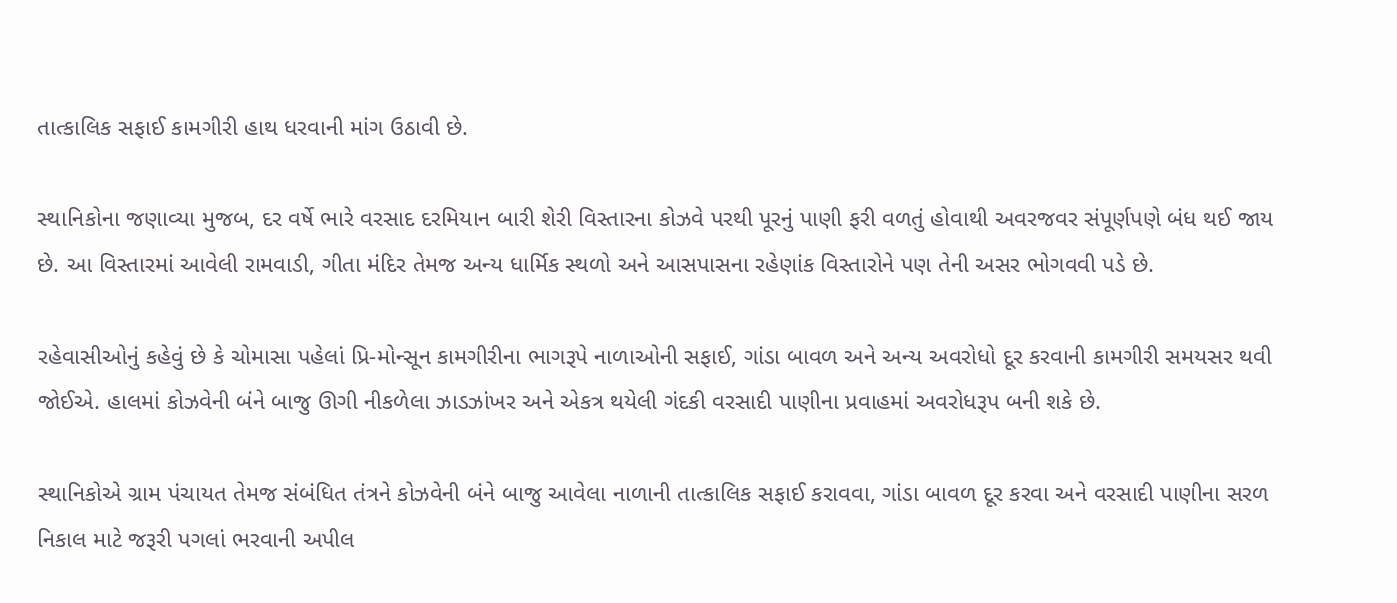તાત્કાલિક સફાઈ કામગીરી હાથ ધરવાની માંગ ઉઠાવી છે.

સ્થાનિકોના જણાવ્યા મુજબ, દર વર્ષે ભારે વરસાદ દરમિયાન બારી શેરી વિસ્તારના કોઝવે પરથી પૂરનું પાણી ફરી વળતું હોવાથી અવરજવર સંપૂર્ણપણે બંધ થઈ જાય છે. આ વિસ્તારમાં આવેલી રામવાડી, ગીતા મંદિર તેમજ અન્ય ધાર્મિક સ્થળો અને આસપાસના રહેણાંક વિસ્તારોને પણ તેની અસર ભોગવવી પડે છે.

રહેવાસીઓનું કહેવું છે કે ચોમાસા પહેલાં પ્રિ-મોન્સૂન કામગીરીના ભાગરૂપે નાળાઓની સફાઈ, ગાંડા બાવળ અને અન્ય અવરોધો દૂર કરવાની કામગીરી સમયસર થવી જોઈએ. હાલમાં કોઝવેની બંને બાજુ ઊગી નીકળેલા ઝાડઝાંખર અને એકત્ર થયેલી ગંદકી વરસાદી પાણીના પ્રવાહમાં અવરોધરૂપ બની શકે છે.

સ્થાનિકોએ ગ્રામ પંચાયત તેમજ સંબંધિત તંત્રને કોઝવેની બંને બાજુ આવેલા નાળાની તાત્કાલિક સફાઈ કરાવવા, ગાંડા બાવળ દૂર કરવા અને વરસાદી પાણીના સરળ નિકાલ માટે જરૂરી પગલાં ભરવાની અપીલ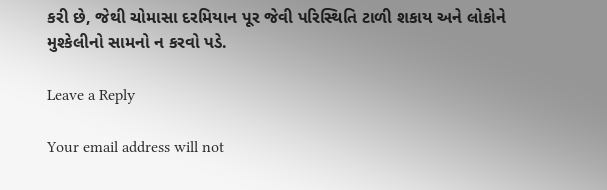કરી છે, જેથી ચોમાસા દરમિયાન પૂર જેવી પરિસ્થિતિ ટાળી શકાય અને લોકોને મુશ્કેલીનો સામનો ન કરવો પડે.

Leave a Reply

Your email address will not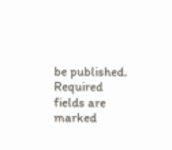be published. Required fields are marked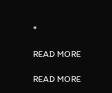*

READ MORE

READ MORE